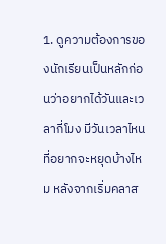1. ดูความต้องการของนักเรียนเป็นหลักก่อนว่าอยากได้วันและเวลากี่โมง มีวันเวลาไหนที่อยากจะหยุดบ้างไหม หลังจากเริ่มคลาส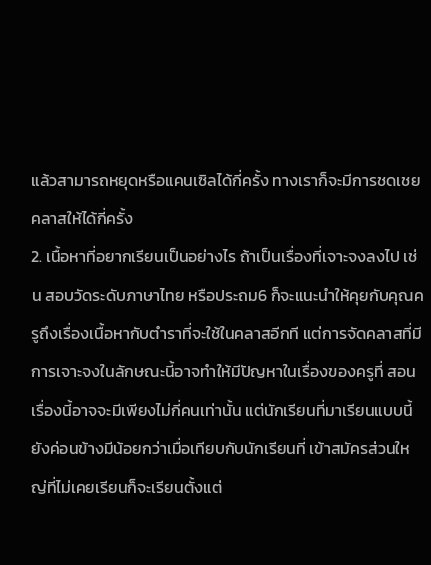แล้วสามารถหยุดหรือแคนเซิลได้กี่ครั้ง ทางเราก็จะมีการชดเชยคลาสให้ได้กี่ครั้ง
2. เนื้อหาที่อยากเรียนเป็นอย่างไร ถ้าเป็นเรื่องที่เจาะจงลงไป เช่น สอบวัดระดับภาษาไทย หรือประถม6 ก็จะแนะนำให้คุยกับคุณครูถึงเรื่องเนื้อหากับตำราที่จะใช้ในคลาสอีกที แต่การจัดคลาสที่มีการเจาะจงในลักษณะนี้อาจทำให้มีปัญหาในเรื่องของครูที่ สอนเรื่องนี้อาจจะมีเพียงไม่กี่คนเท่านั้น แต่นักเรียนที่มาเรียนแบบนี้ยังค่อนข้างมีน้อยกว่าเมื่อเทียบกับนักเรียนที่ เข้าสมัครส่วนใหญ่ที่ไม่เคยเรียนก็จะเรียนตั้งแต่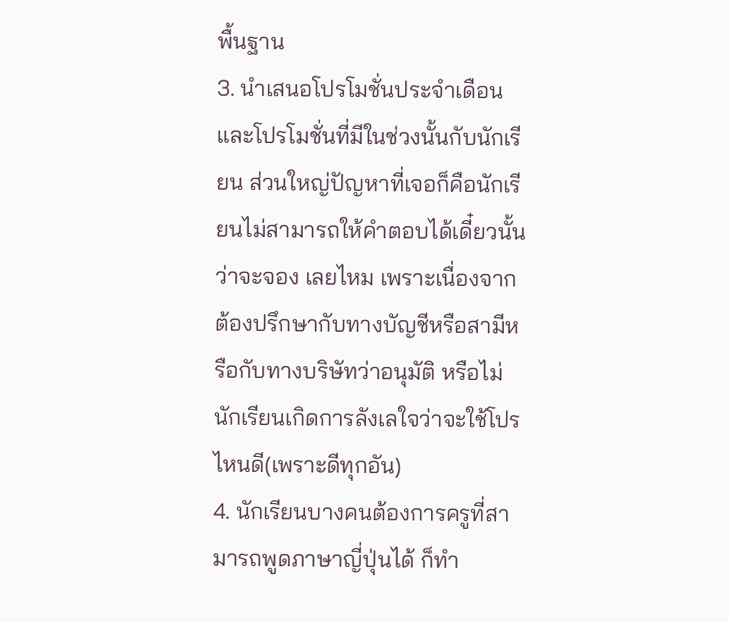พื้นฐาน
3. นำเสนอโปรโมชั่นประจำเดือนและโปรโมชั่นที่มีในช่วงนั้นกับนักเรียน ส่วนใหญ่ปัญหาที่เจอก็คือนักเรียนไม่สามารถให้คำตอบได้เดี๋ยวนั้นว่าจะจอง เลยไหม เพราะเนื่องจากต้องปรึกษากับทางบัญชีหรือสามีหรือกับทางบริษัทว่าอนุมัติ หรือไม่ นักเรียนเกิดการลังเลใจว่าจะใช้โปรไหนดี(เพราะดีทุกอัน)
4. นักเรียนบางคนต้องการครูที่สามารถพูดภาษาญี่ปุ่นได้ ก็ทำ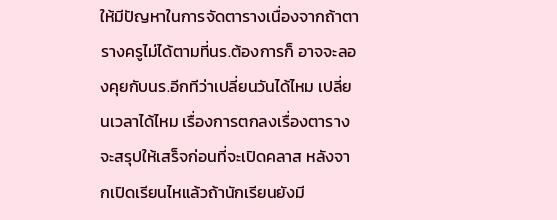ให้มีปัญหาในการจัดตารางเนื่องจากถ้าตารางครูไม่ได้ตามที่นร.ต้องการก็ อาจจะลองคุยกับนร.อีกทีว่าเปลี่ยนวันได้ไหม เปลี่ยนเวลาได้ไหม เรื่องการตกลงเรื่องตารางจะสรุปให้เสร็จก่อนที่จะเปิดคลาส หลังจากเปิดเรียนไหแล้วถ้านักเรียนยังมี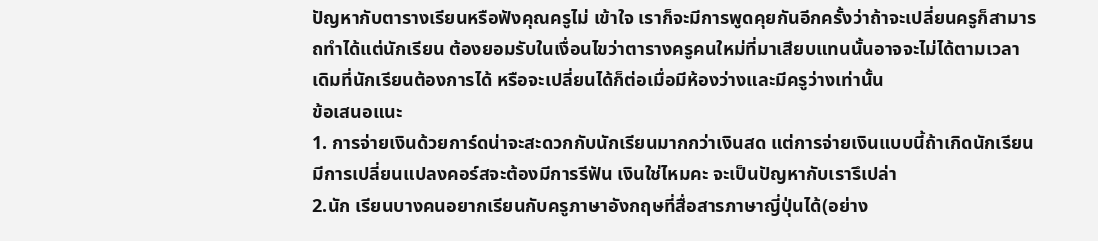ปัญหากับตารางเรียนหรือฟังคุณครูไม่ เข้าใจ เราก็จะมีการพูดคุยกันอีกครั้งว่าถ้าจะเปลี่ยนครูก็สามารถทำได้แต่นักเรียน ต้องยอมรับในเงื่อนไขว่าตารางครูคนใหม่ที่มาเสียบแทนนั้นอาจจะไม่ได้ตามเวลา เดิมที่นักเรียนต้องการได้ หรือจะเปลี่ยนได้ก็ต่อเมื่อมีห้องว่างและมีครูว่างเท่านั้น
ข้อเสนอแนะ
1. การจ่ายเงินด้วยการ์ดน่าจะสะดวกกับนักเรียนมากกว่าเงินสด แต่การจ่ายเงินแบบนี้ถ้าเกิดนักเรียนมีการเปลี่ยนแปลงคอร์สจะต้องมีการรีฟัน เงินใช่ไหมคะ จะเป็นปัญหากับเรารึเปล่า
2.นัก เรียนบางคนอยากเรียนกับครูภาษาอังกฤษที่สื่อสารภาษาญี่ปุ่นได้(อย่าง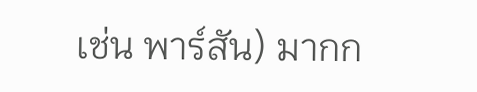เช่น พาร์สัน) มากก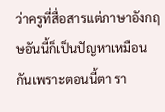ว่าครูที่สื่อสารแต่ภาษาอังกฤษอันนี้ก็เป็นปัญหาเหมือนกันเพราะตอนนี้ตา รา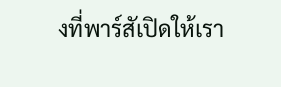งที่พาร์สัเปิดให้เรา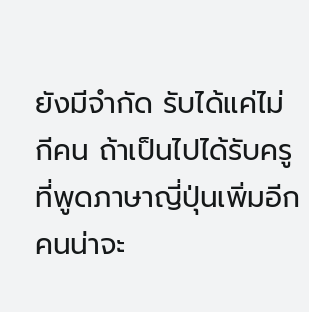ยังมีจำกัด รับได้แค่ไม่กีคน ถ้าเป็นไปได้รับครูที่พูดภาษาญี่ปุ่นเพิ่มอีกคนน่าจะ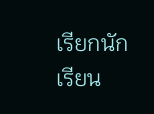เรียกนักเรียน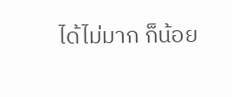ได้ไม่มาก ก็น้อย